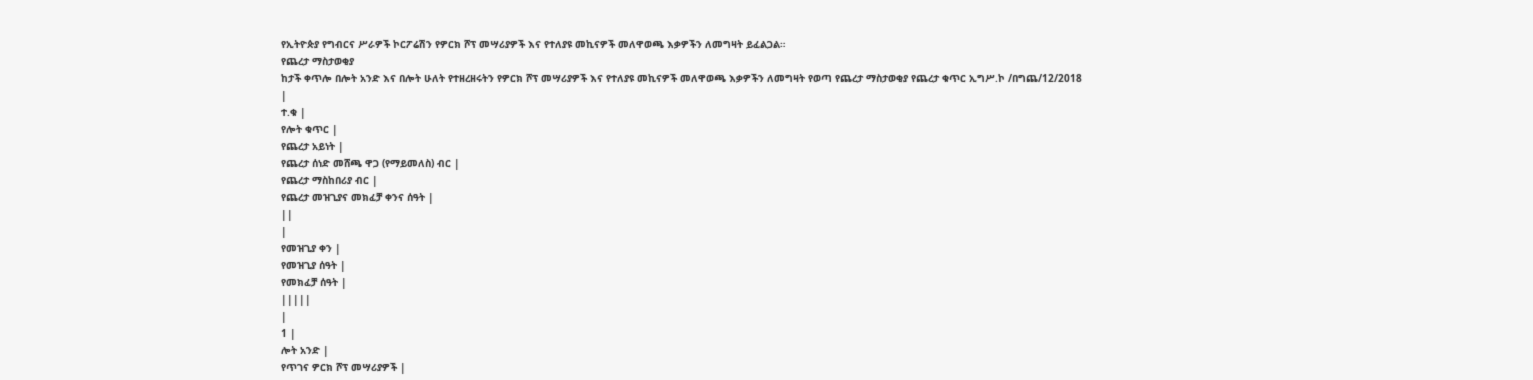የኢትዮጵያ የግብርና ሥራዎች ኮርፖሬሽን የዎርክ ሾፕ መሣሪያዎች እና የተለያዩ መኪናዎች መለዋወጫ እቃዎችን ለመግዛት ይፈልጋል።
የጨረታ ማስታወቂያ
ከታች ቀጥሎ በሎት አንድ እና በሎት ሁለት የተዘረዘሩትን የዎርክ ሾፕ መሣሪያዎች እና የተለያዩ መኪናዎች መለዋወጫ እቃዎችን ለመግዛት የወጣ የጨረታ ማስታወቂያ የጨረታ ቁጥር ኢግሥ.ኮ /በግጨ/12/2018
|
ተ.ቁ |
የሎት ቁጥር |
የጨረታ አይነት |
የጨረታ ሰነድ መሸጫ ዋጋ (የማይመለስ) ብር |
የጨረታ ማስከበሪያ ብር |
የጨረታ መዝጊያና መክፈቻ ቀንና ሰዓት |
||
|
የመዝጊያ ቀን |
የመዝጊያ ሰዓት |
የመክፈቻ ሰዓት |
|||||
|
1 |
ሎት አንድ |
የጥገና ዎርክ ሾፕ መሣሪያዎች |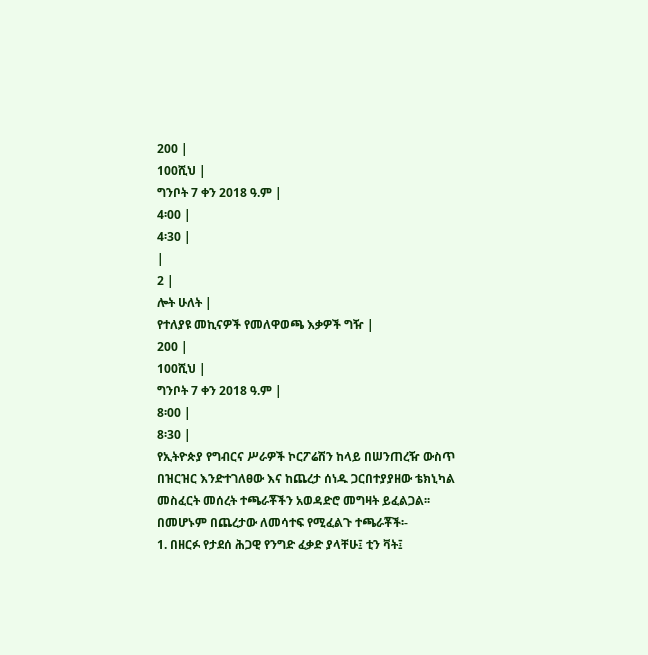200 |
100ሺህ |
ግንቦት 7 ቀን 2018 ዓ.ም |
4፡00 |
4፡30 |
|
2 |
ሎት ሁለት |
የተለያዩ መኪናዎች የመለዋወጫ እቃዎች ግዥ |
200 |
100ሺህ |
ግንቦት 7 ቀን 2018 ዓ.ም |
8፡00 |
8፡30 |
የኢትዮጵያ የግብርና ሥራዎች ኮርፖሬሽን ከላይ በሠንጠረዥ ውስጥ በዝርዝር እንድተገለፀው እና ከጨረታ ሰነዱ ጋርበተያያዘው ቴክኒካል መስፈርት መሰረት ተጫራቾችን አወዳድሮ መግዛት ይፈልጋል፡፡
በመሆኑም በጨረታው ለመሳተፍ የሚፈልጉ ተጫራቾች፡-
1. በዘርፉ የታደሰ ሕጋዊ የንግድ ፈቃድ ያላቸሁ፤ ቲን ቫት፤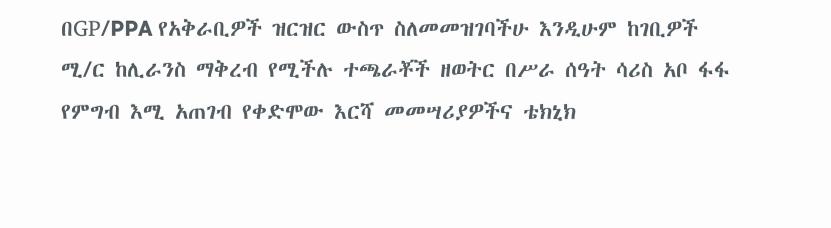በGP/PPA የአቅራቢዎች ዝርዝር ውስጥ ስለመመዝገባችሁ እንዲሁም ከገቢዎች ሚ/ር ከሊራንስ ማቅረብ የሚችሉ ተጫራቾች ዘወትር በሥራ ሰዓት ሳሪስ አቦ ፋፋ የምግብ እሚ አጠገብ የቀድሞው እርሻ መመሣሪያዎችና ቴክኒክ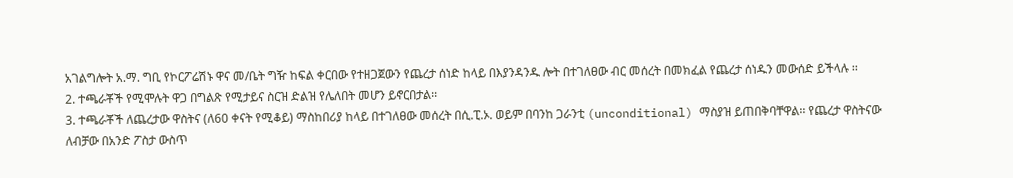አገልግሎት አ.ማ. ግቢ የኮርፖሬሽኑ ዋና መ/ቤት ግዥ ከፍል ቀርበው የተዘጋጀውን የጨረታ ሰነድ ከላይ በእያንዳንዱ ሎት በተገለፀው ብር መሰረት በመክፈል የጨረታ ሰነዱን መውሰድ ይችላሉ ፡፡
2. ተጫራቾች የሚሞሉት ዋጋ በግልጽ የሚታይና ስርዝ ድልዝ የሌለበት መሆን ይኖርበታል፡፡
3. ተጫራቾች ለጨረታው ዋስትና (ለ60 ቀናት የሚቆይ) ማስከበሪያ ከላይ በተገለፀው መሰረት በሲ.ፒ.ኦ. ወይም በባንከ ጋራንቲ (unconditional) ማስያዝ ይጠበቅባቸዋል፡፡ የጨረታ ዋስትናው ለብቻው በአንድ ፖስታ ውስጥ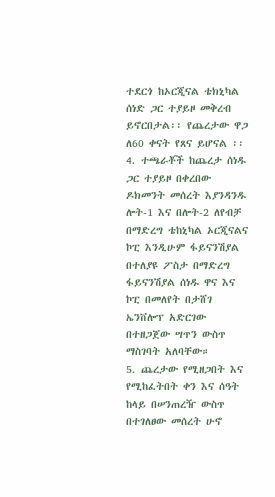ተደርጎ ከኦርጂናል ቴክኒካል ሰነድ ጋር ተያይዞ መቅረብ ይኖርበታል፡፡ የጨረታው ዋጋ ለ60 ቀናት የጸና ይሆናል ፡፡
4. ተጫራቾች ከጨረታ ሰነዱ ጋር ተያይዞ በቀረበው ዶክመንት መሰረት እያንዳንዱ ሎት-1 እና በሎት-2 ለየብቻ በማድረግ ቴከኒካል ኦርጂናልና ኮፒ እንዲሁም ፋይናንሽያል በተለያዩ ፖስታ በማድረግ ፋይናንሽያል ሰነዱ ዋና እና ኮፒ በመለየት በታሸገ ኤንቨሎፕ አድርገው በተዘጋጀው ሣጥን ውስጥ ማስገባት አለባቸው።
5. ጨረታው የሚዘጋበት እና የሚከፈትበት ቀን እና ሰዓት ከላይ በሠንጠረዥ ውስጥ በተገለፀው መሰረት ሁኖ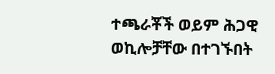ተጫራቾች ወይም ሕጋዊ ወኪሎቻቸው በተገኙበት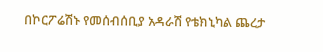በኮርፖሬሽኑ የመሰብሰቢያ አዳራሽ የቴክኒካል ጨረታ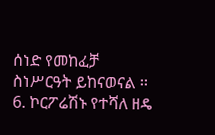ሰነድ የመከፈቻ ስነሥርዓት ይከናወናል ፡፡
6. ኮርፖሬሽኑ የተሻለ ዘዴ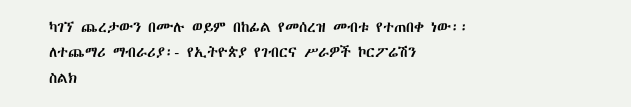ካገኘ ጨረታውን በሙሉ ወይም በከፊል የመሰረዝ መብቱ የተጠበቀ ነው፡፡
ለተጨማሪ ማብራሪያ፡- የኢትዮጵያ የገብርና ሥራዎች ኮርፖሬሽን
ስልክ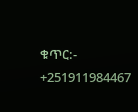ቁጥር:- +251911984467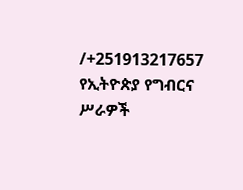/+251913217657
የኢትዮጵያ የግብርና ሥራዎች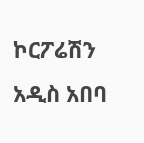ኮርፖሬሽን
አዲስ አበባ